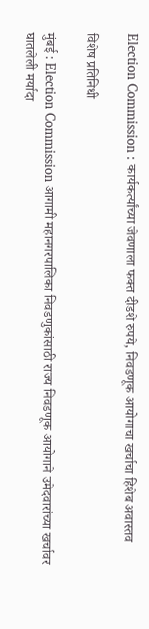Election Commission : कार्यकर्त्यांच्या जेवणाला फक्त दीडशे रुपये, निवडणूक आयोगाचा खर्चाचा हिशेब अवास्तव

विशेष प्रतिनिधी

मुंबई : Election Commission आगामी महानगरपालिका निवडणुकांसाठी राज्य निवडणूक आयोगाने उमेदवारांच्या खर्चावर घातलेली मर्यादा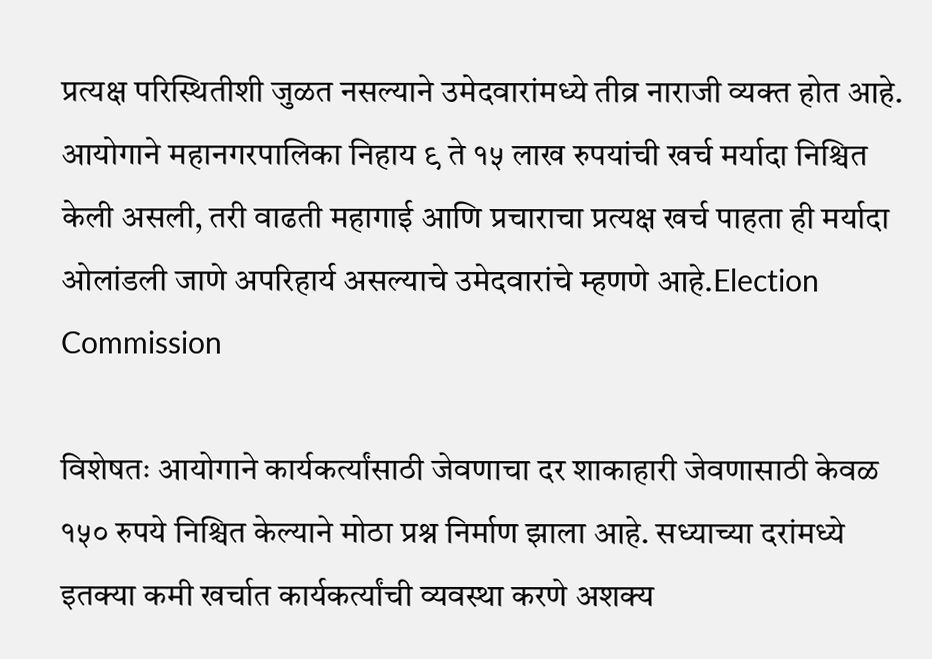प्रत्यक्ष परिस्थितीशी जुळत नसल्याने उमेदवारांमध्ये तीव्र नाराजी व्यक्त होत आहे. आयोगाने महानगरपालिका निहाय ९ ते १५ लाख रुपयांची खर्च मर्यादा निश्चित केली असली, तरी वाढती महागाई आणि प्रचाराचा प्रत्यक्ष खर्च पाहता ही मर्यादा ओलांडली जाणे अपरिहार्य असल्याचे उमेदवारांचे म्हणणे आहे.Election Commission

विशेषतः आयोगाने कार्यकर्त्यांसाठी जेवणाचा दर शाकाहारी जेवणासाठी केवळ १५० रुपये निश्चित केल्याने मोठा प्रश्न निर्माण झाला आहे. सध्याच्या दरांमध्ये इतक्या कमी खर्चात कार्यकर्त्यांची व्यवस्था करणे अशक्य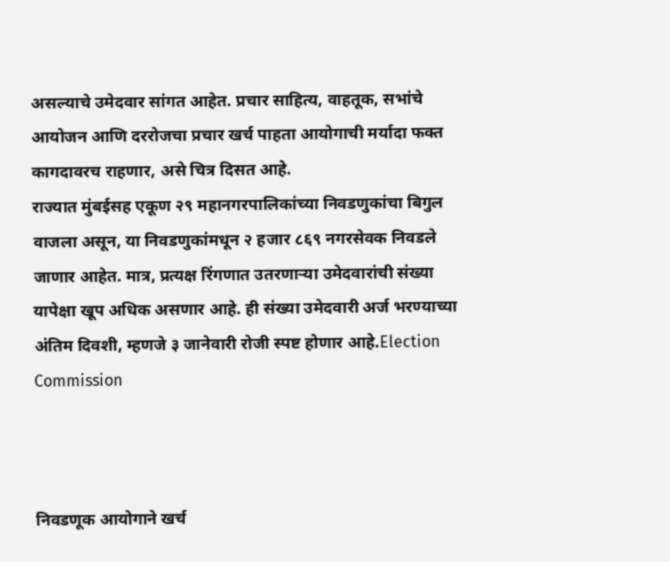असल्याचे उमेदवार सांगत आहेत. प्रचार साहित्य, वाहतूक, सभांचे आयोजन आणि दररोजचा प्रचार खर्च पाहता आयोगाची मर्यादा फक्त कागदावरच राहणार, असे चित्र दिसत आहे.
राज्यात मुंबईसह एकूण २९ महानगरपालिकांच्या निवडणुकांचा बिगुल वाजला असून, या निवडणुकांमधून २ हजार ८६९ नगरसेवक निवडले जाणार आहेत. मात्र, प्रत्यक्ष रिंगणात उतरणाऱ्या उमेदवारांची संख्या यापेक्षा खूप अधिक असणार आहे. ही संख्या उमेदवारी अर्ज भरण्याच्या अंतिम दिवशी, म्हणजे ३ जानेवारी रोजी स्पष्ट होणार आहे.Election Commission



निवडणूक आयोगाने खर्च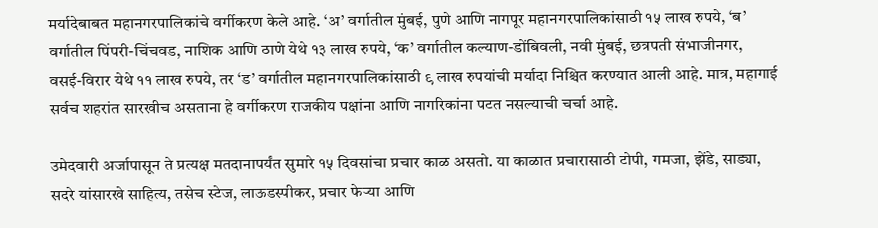मर्यादेबाबत महानगरपालिकांचे वर्गीकरण केले आहे. ‘अ’ वर्गातील मुंबई, पुणे आणि नागपूर महानगरपालिकांसाठी १५ लाख रुपये, ‘ब’ वर्गातील पिंपरी-चिंचवड, नाशिक आणि ठाणे येथे १३ लाख रुपये, ‘क’ वर्गातील कल्याण-डोंबिवली, नवी मुंबई, छत्रपती संभाजीनगर, वसई-विरार येथे ११ लाख रुपये, तर ‘ड’ वर्गातील महानगरपालिकांसाठी ९ लाख रुपयांची मर्यादा निश्चित करण्यात आली आहे. मात्र, महागाई सर्वच शहरांत सारखीच असताना हे वर्गीकरण राजकीय पक्षांना आणि नागरिकांना पटत नसल्याची चर्चा आहे.

उमेदवारी अर्जापासून ते प्रत्यक्ष मतदानापर्यंत सुमारे १५ दिवसांचा प्रचार काळ असतो. या काळात प्रचारासाठी टोपी, गमजा, झेंडे, साड्या, सदरे यांसारखे साहित्य, तसेच स्टेज, लाऊडस्पीकर, प्रचार फेऱ्या आणि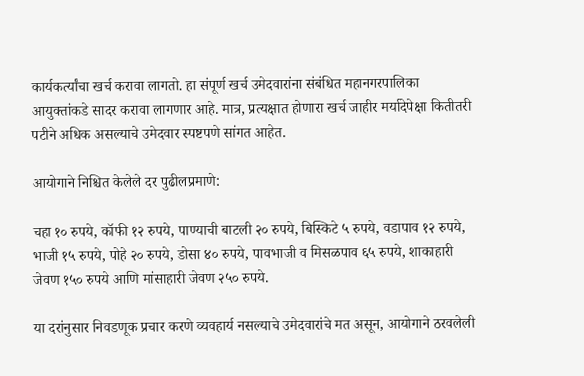कार्यकर्त्यांचा खर्च करावा लागतो. हा संपूर्ण खर्च उमेदवारांना संबंधित महानगरपालिका आयुक्तांकडे सादर करावा लागणार आहे. मात्र, प्रत्यक्षात होणारा खर्च जाहीर मर्यादेपेक्षा कितीतरी पटीने अधिक असल्याचे उमेदवार स्पष्टपणे सांगत आहेत.

आयोगाने निश्चित केलेले दर पुढीलप्रमाणे:

चहा १० रुपये, कॉफी १२ रुपये, पाण्याची बाटली २० रुपये, बिस्किटे ५ रुपये, वडापाव १२ रुपये, भाजी १५ रुपये, पोहे २० रुपये, डोसा ४० रुपये, पावभाजी व मिसळपाव ६५ रुपये, शाकाहारी जेवण १५० रुपये आणि मांसाहारी जेवण २५० रुपये.

या दरांनुसार निवडणूक प्रचार करणे व्यवहार्य नसल्याचे उमेदवारांचे मत असून, आयोगाने ठरवलेली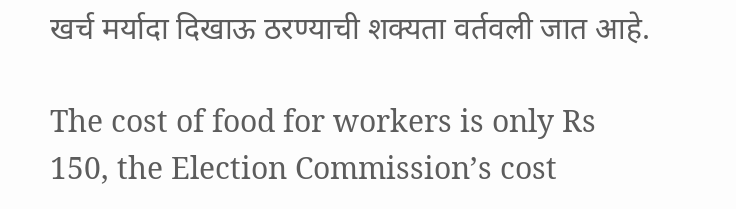खर्च मर्यादा दिखाऊ ठरण्याची शक्यता वर्तवली जात आहे.

The cost of food for workers is only Rs 150, the Election Commission’s cost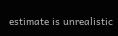estimate is unrealistic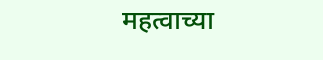महत्वाच्या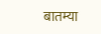बातम्या